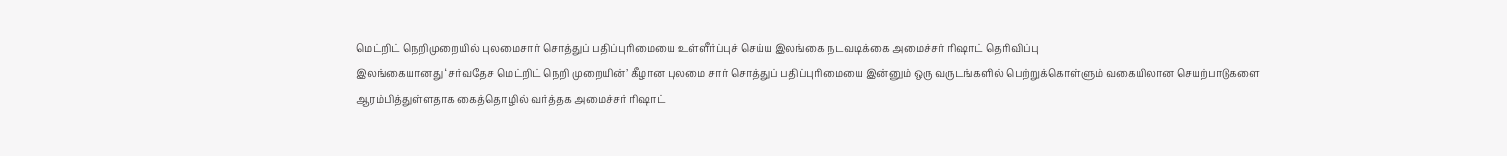மெட்றிட் நெறிமுறையில் புலமைசார் சொத்துப் பதிப்புரிமையை உள்ளீர்ப்புச் செய்ய இலங்கை நடவடிக்கை அமைச்சர் ரிஷாட் தெரிவிப்பு
இலங்கையானது ‘சர்வதேச மெட்றிட் நெறி முறையின்’ கீழான புலமை சார் சொத்துப் பதிப்புரிமையை இன்னும் ஒரு வருடங்களில் பெற்றுக்கொள்ளும் வகையிலான செயற்பாடுகளை ஆரம்பித்துள்ளதாக கைத்தொழில் வர்த்தக அமைச்சர் ரிஷாட்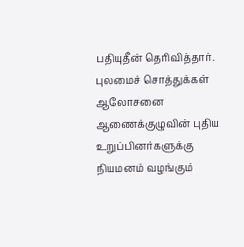பதியுதீன் தெரிவித்தார். புலமைச் சொத்துக்கள் ஆலோசனை ஆணைக்குழுவின் புதிய உறுப்பினர்களுக்கு நியமனம் வழங்கும்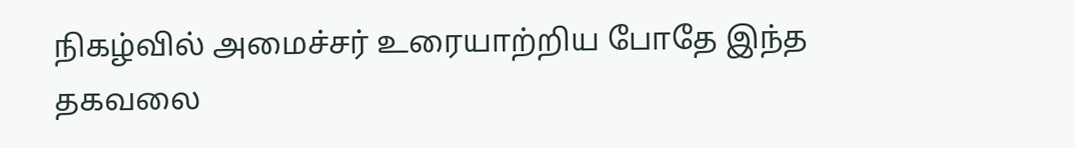நிகழ்வில் அமைச்சர் உரையாற்றிய போதே இந்த தகவலை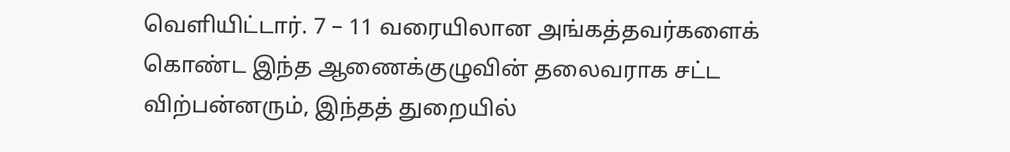வெளியிட்டார். 7 – 11 வரையிலான அங்கத்தவர்களைக் கொண்ட இந்த ஆணைக்குழுவின் தலைவராக சட்ட விற்பன்னரும், இந்தத் துறையில்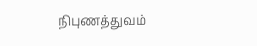நிபுணத்துவம்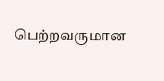பெற்றவருமான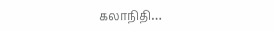கலாநிதி…